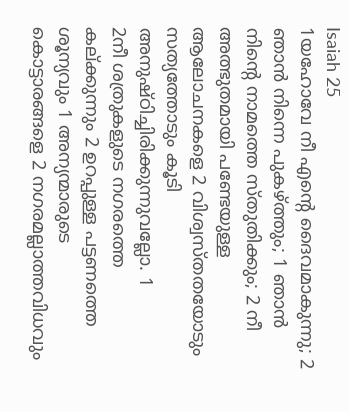Isaiah 25
1യഹോവേ നീ എന്റെ ദൈവമാകുന്നു; 2 ഞാൻ നിന്നെ പുകഴ്ത്തും; 1 ഞാൻ നിന്റെ നാമത്തെ സ്തുതിക്കും; 2 നീ അത്ഭുതമായി പണ്ടേയുള്ള ആലോചനകളെ 2 വിശ്വസ്തതയോടും സത്യത്തോടും കൂടി അനുഷ്ഠിച്ചിരിക്കുന്നുവല്ലോ. 1
2നീ ശത്രുകളുടെ നഗരത്തെ കല്ക്കുന്നും 2 ഉറപ്പുള്ള പട്ടണത്തെ ശൂന്യവും 1 അന്യന്മാരുടെ കൊട്ടാരങ്ങളെ 2 നഗരമല്ലാത്തവിധവും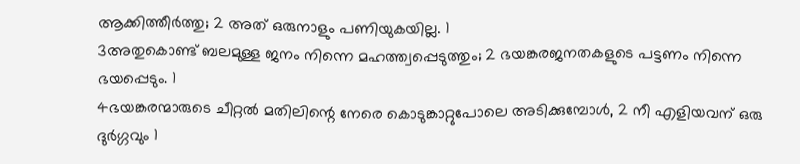ആക്കിത്തീർത്തു; 2 അത് ഒരുനാളും പണിയുകയില്ല. 1
3അതുകൊണ്ട് ബലമുള്ള ജനം നിന്നെ മഹത്ത്വപ്പെടുത്തും; 2 ഭയങ്കരജനതകളുടെ പട്ടണം നിന്നെ ഭയപ്പെടും. 1
4ഭയങ്കരന്മാരുടെ ചീറ്റൽ മതിലിന്റെ നേരെ കൊടുങ്കാറ്റുപോലെ അടിക്കുമ്പോൾ, 2 നീ എളിയവന് ഒരു ദുർഗ്ഗവും 1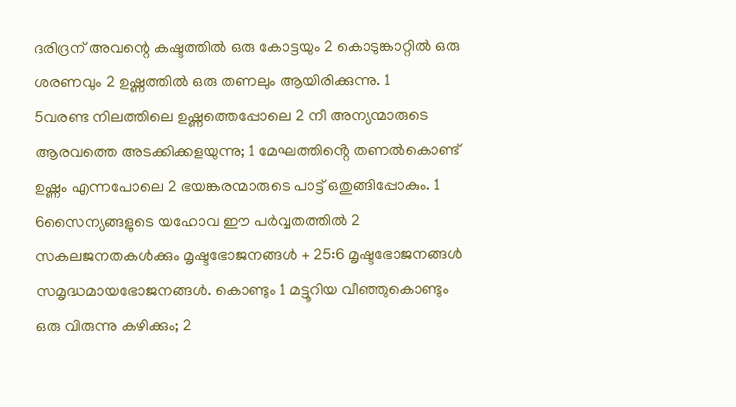ദരിദ്രന് അവന്റെ കഷ്ടത്തിൽ ഒരു കോട്ടയും 2 കൊടുങ്കാറ്റിൽ ഒരു ശരണവും 2 ഉഷ്ണത്തിൽ ഒരു തണലും ആയിരിക്കുന്നു. 1
5വരണ്ട നിലത്തിലെ ഉഷ്ണത്തെപ്പോലെ 2 നീ അന്യന്മാരുടെ ആരവത്തെ അടക്കിക്കളയുന്നു; 1 മേഘത്തിൻ്റെ തണൽകൊണ്ട് ഉഷ്ണം എന്നപോലെ 2 ഭയങ്കരന്മാരുടെ പാട്ട് ഒതുങ്ങിപ്പോകും. 1
6സൈന്യങ്ങളുടെ യഹോവ ഈ പർവ്വതത്തിൽ 2 സകലജനതകൾക്കും മൃഷ്ടഭോജനങ്ങൾ + 25:6 മൃഷ്ടഭോജനങ്ങൾ സമൃദ്ധമായഭോജനങ്ങൾ. കൊണ്ടും 1 മട്ടൂറിയ വീഞ്ഞുകൊണ്ടും ഒരു വിരുന്നു കഴിക്കും; 2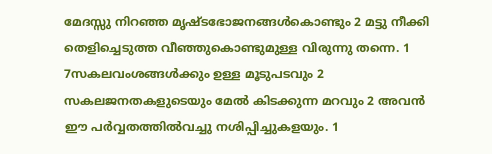മേദസ്സു നിറഞ്ഞ മൃഷ്ടഭോജനങ്ങൾകൊണ്ടും 2 മട്ടു നീക്കി തെളിച്ചെടുത്ത വീഞ്ഞുകൊണ്ടുമുള്ള വിരുന്നു തന്നെ. 1
7സകലവംശങ്ങൾക്കും ഉള്ള മൂടുപടവും 2 സകലജനതകളുടെയും മേൽ കിടക്കുന്ന മറവും 2 അവൻ ഈ പർവ്വതത്തിൽവച്ചു നശിപ്പിച്ചുകളയും. 1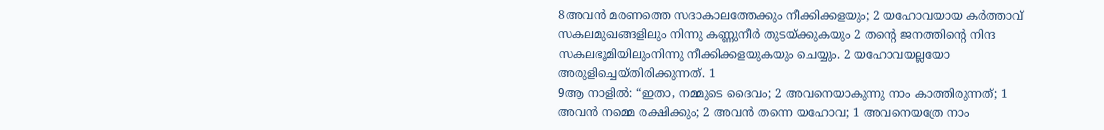8അവൻ മരണത്തെ സദാകാലത്തേക്കും നീക്കിക്കളയും; 2 യഹോവയായ കർത്താവ് സകലമുഖങ്ങളിലും നിന്നു കണ്ണുനീർ തുടയ്ക്കുകയും 2 തന്റെ ജനത്തിന്റെ നിന്ദ സകലഭൂമിയിലുംനിന്നു നീക്കിക്കളയുകയും ചെയ്യും. 2 യഹോവയല്ലയോ അരുളിച്ചെയ്തിരിക്കുന്നത്. 1
9ആ നാളിൽ: “ഇതാ, നമ്മുടെ ദൈവം; 2 അവനെയാകുന്നു നാം കാത്തിരുന്നത്; 1 അവൻ നമ്മെ രക്ഷിക്കും; 2 അവൻ തന്നെ യഹോവ; 1 അവനെയത്രേ നാം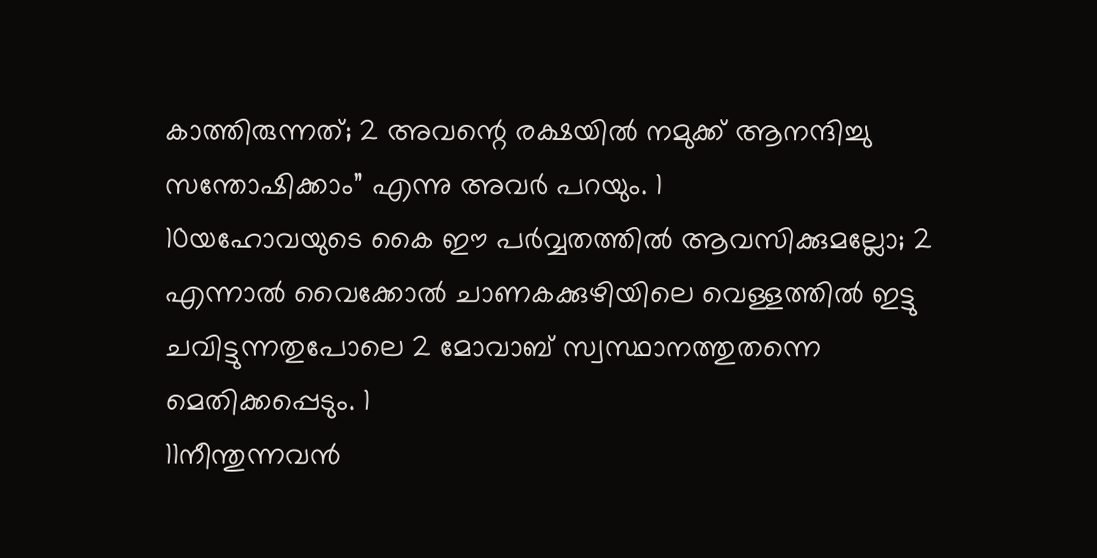കാത്തിരുന്നത്; 2 അവന്റെ രക്ഷയിൽ നമുക്ക് ആനന്ദിച്ചു സന്തോഷിക്കാം” എന്നു അവർ പറയും. 1
10യഹോവയുടെ കൈ ഈ പർവ്വതത്തിൽ ആവസിക്കുമല്ലോ; 2 എന്നാൽ വൈക്കോൽ ചാണകക്കുഴിയിലെ വെള്ളത്തിൽ ഇട്ടു ചവിട്ടുന്നതുപോലെ 2 മോവാബ് സ്വസ്ഥാനത്തുതന്നെ മെതിക്കപ്പെടും. 1
11നീന്തുന്നവൻ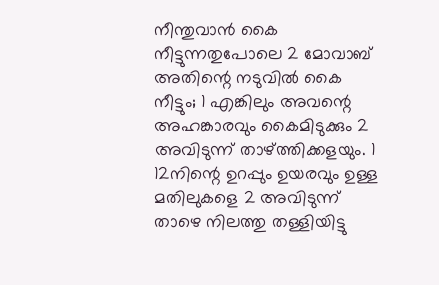നീന്തുവാൻ കൈ നീട്ടുന്നതുപോലെ 2 മോവാബ് അതിന്റെ നടുവിൽ കൈ നീട്ടും; 1 എങ്കിലും അവന്റെ അഹങ്കാരവും കൈമിടുക്കും 2 അവിടുന്ന് താഴ്ത്തിക്കളയും. 1
12നിന്റെ ഉറപ്പും ഉയരവും ഉള്ള മതിലുകളെ 2 അവിടുന്ന് താഴെ നിലത്തു തള്ളിയിട്ടു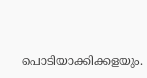പൊടിയാക്കിക്കളയും.